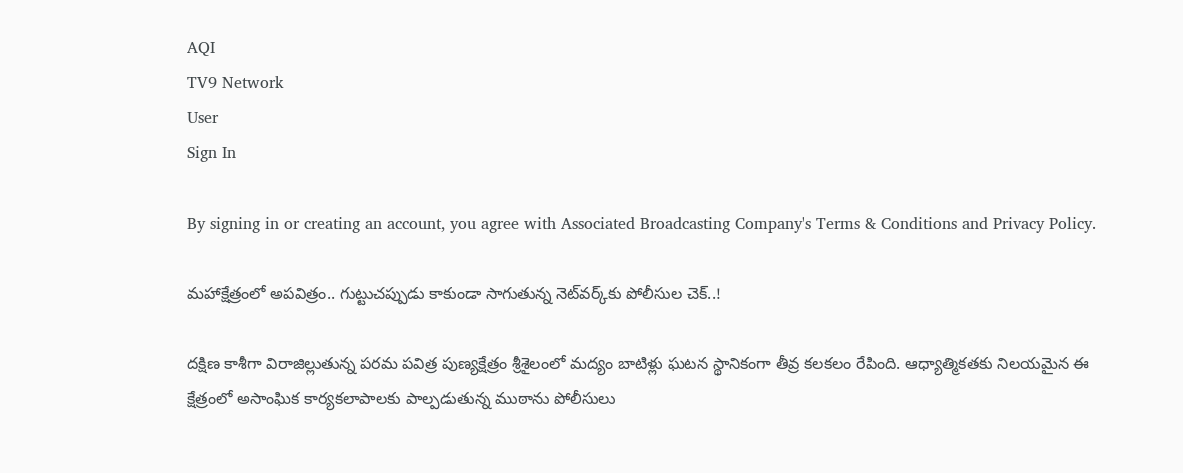AQI
TV9 Network
User
Sign In

By signing in or creating an account, you agree with Associated Broadcasting Company's Terms & Conditions and Privacy Policy.

మహాక్షేత్రంలో అపవిత్రం.. గుట్టుచప్పుడు కాకుండా సాగుతున్న నెట్‌వర్క్‌కు పోలీసుల చెక్..!

దక్షిణ కాశీగా విరాజిల్లుతున్న పరమ పవిత్ర పుణ్యక్షేత్రం శ్రీశైలంలో మద్యం బాటిళ్లు ఘటన స్థానికంగా తీవ్ర కలకలం రేపింది. ఆధ్యాత్మికతకు నిలయమైన ఈ క్షేత్రంలో అసాంఘిక కార్యకలాపాలకు పాల్పడుతున్న ముఠాను పోలీసులు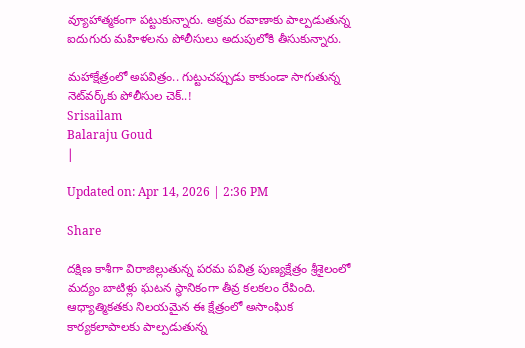వ్యూహాత్మకంగా పట్టుకున్నారు. అక్రమ రవాణాకు పాల్పడుతున్న ఐదుగురు మహిళలను పోలీసులు అదుపులోకి తీసుకున్నారు.

మహాక్షేత్రంలో అపవిత్రం.. గుట్టుచప్పుడు కాకుండా సాగుతున్న నెట్‌వర్క్‌కు పోలీసుల చెక్..!
Srisailam
Balaraju Goud
|

Updated on: Apr 14, 2026 | 2:36 PM

Share

దక్షిణ కాశీగా విరాజిల్లుతున్న పరమ పవిత్ర పుణ్యక్షేత్రం శ్రీశైలంలో మద్యం బాటిళ్లు ఘటన స్థానికంగా తీవ్ర కలకలం రేపింది. ఆధ్యాత్మికతకు నిలయమైన ఈ క్షేత్రంలో అసాంఘిక కార్యకలాపాలకు పాల్పడుతున్న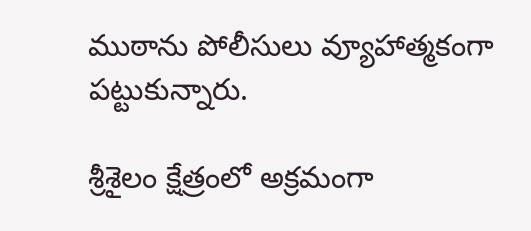ముఠాను పోలీసులు వ్యూహాత్మకంగా పట్టుకున్నారు.

శ్రీశైలం క్షేత్రంలో అక్రమంగా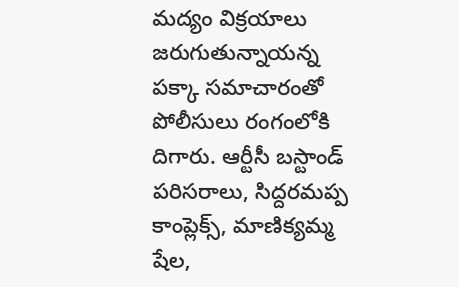మద్యం విక్రయాలు జరుగుతున్నాయన్న పక్కా సమాచారంతో పోలీసులు రంగంలోకి దిగారు. ఆర్టీసీ బస్టాండ్ పరిసరాలు, సిద్దరమప్ప కాంప్లెక్స్, మాణిక్యమ్మ షేల,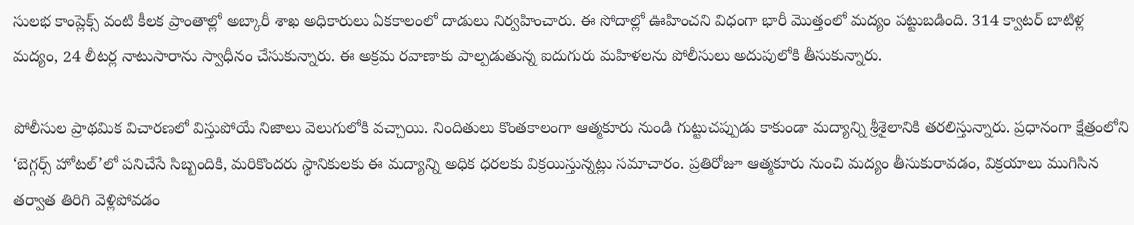సులభ కాంప్లెక్స్ వంటి కీలక ప్రాంతాల్లో అబ్కారీ శాఖ అధికారులు ఏకకాలంలో దాడులు నిర్వహించారు. ఈ సోదాల్లో ఊహించని విధంగా భారీ మొత్తంలో మద్యం పట్టుబడింది. 314 క్వాటర్ బాటిళ్ల మద్యం, 24 లీటర్ల నాటుసారాను స్వాధీనం చేసుకున్నారు. ఈ అక్రమ రవాణాకు పాల్పడుతున్న ఐదుగురు మహిళలను పోలీసులు అదుపులోకి తీసుకున్నారు.

పోలీసుల ప్రాథమిక విచారణలో విస్తుపోయే నిజాలు వెలుగులోకి వచ్చాయి. నిందితులు కొంతకాలంగా ఆత్మకూరు నుండి గుట్టుచప్పుడు కాకుండా మద్యాన్ని శ్రీశైలానికి తరలిస్తున్నారు. ప్రధానంగా క్షేత్రంలోని ‘బెగ్గర్స్ హోటల్’లో పనిచేసే సిబ్బందికి, మరికొందరు స్థానికులకు ఈ మద్యాన్ని అధిక ధరలకు విక్రయిస్తున్నట్లు సమాచారం. ప్రతిరోజూ ఆత్మకూరు నుంచి మద్యం తీసుకురావడం, విక్రయాలు ముగిసిన తర్వాత తిరిగి వెళ్లిపోవడం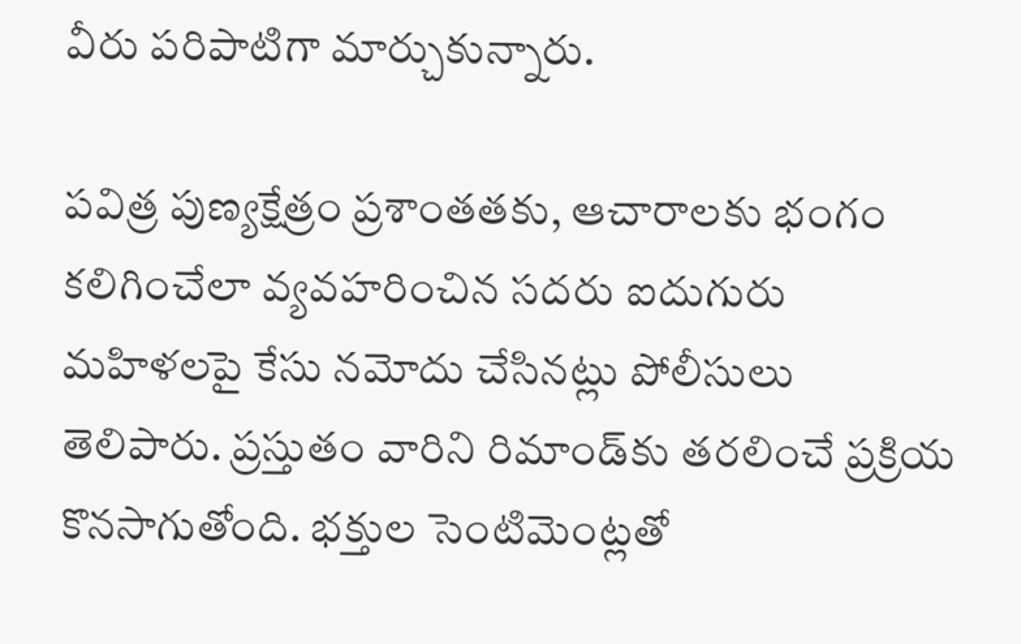వీరు పరిపాటిగా మార్చుకున్నారు.

పవిత్ర పుణ్యక్షేత్రం ప్రశాంతతకు, ఆచారాలకు భంగం కలిగించేలా వ్యవహరించిన సదరు ఐదుగురు మహిళలపై కేసు నమోదు చేసినట్లు పోలీసులు తెలిపారు. ప్రస్తుతం వారిని రిమాండ్‌కు తరలించే ప్రక్రియ కొనసాగుతోంది. భక్తుల సెంటిమెంట్లతో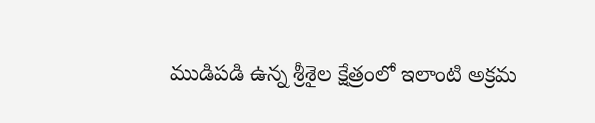ముడిపడి ఉన్న శ్రీశైల క్షేత్రంలో ఇలాంటి అక్రమ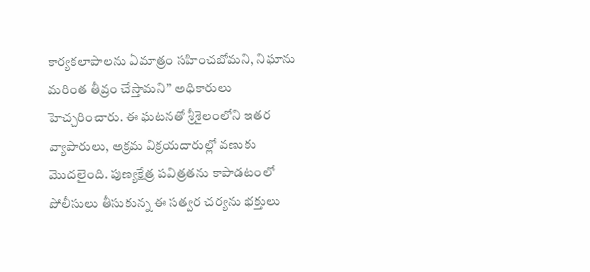కార్యకలాపాలను ఏమాత్రం సహించబోమని, నిఘాను మరింత తీవ్రం చేస్తామని” అధికారులు హెచ్చరించారు. ఈ ఘటనతో శ్రీశైలంలోని ఇతర వ్యాపారులు, అక్రమ విక్రయదారుల్లో వణుకు మొదలైంది. పుణ్యక్షేత్ర పవిత్రతను కాపాడటంలో పోలీసులు తీసుకున్న ఈ సత్వర చర్యను భక్తులు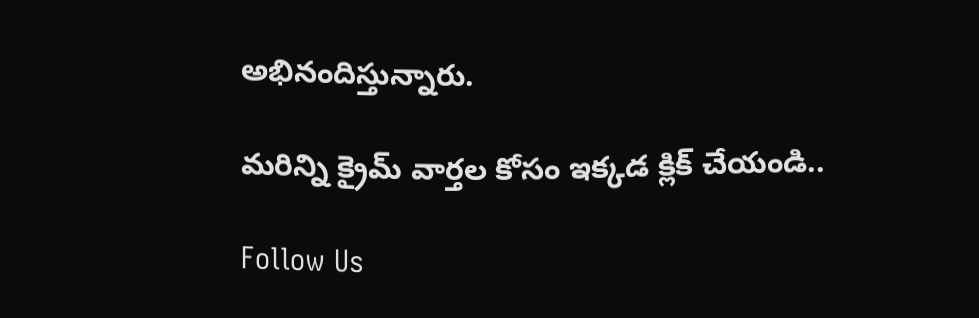అభినందిస్తున్నారు.

మరిన్ని క్రైమ్ వార్తల కోసం ఇక్కడ క్లిక్ చేయండి..

Follow Us